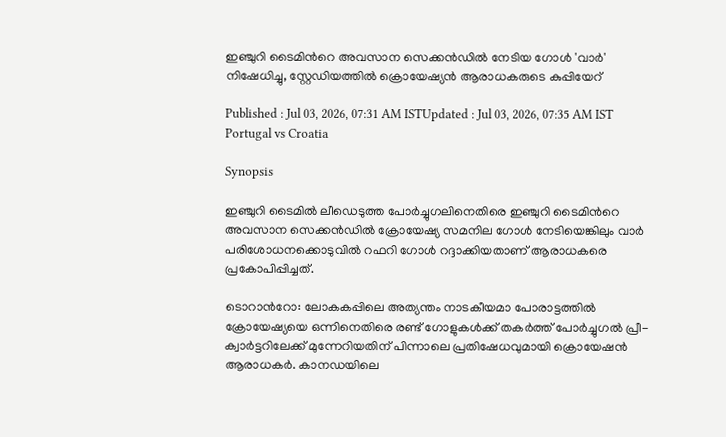ഇഞ്ചുറി ടൈമിന്‍റെ അവസാന സെക്കൻഡിൽ നേടിയ ഗോൾ 'വാര്‍' നിഷേധിച്ചു, സ്റ്റേഡിയത്തിൽ ക്രൊയേഷ്യൻ ആരാധകരുടെ കുപ്പിയേറ്

Published : Jul 03, 2026, 07:31 AM ISTUpdated : Jul 03, 2026, 07:35 AM IST
Portugal vs Croatia

Synopsis

ഇഞ്ചുറി ടൈമിൽ ലീഡെടുത്ത പോര്‍ച്ചുഗലിനെതിരെ ഇഞ്ചുറി ടൈമിന്‍റെ അവസാന സെക്കന്‍ഡില്‍ ക്രോയേഷ്യ സമനില ഗോൾ നേടിയെങ്കിലും വാര്‍ പരിശോധനക്കൊടുവില്‍ റഫറി ഗോള്‍ റദ്ദാക്കിയതാണ് ആരാധകരെ പ്രകോപിപ്പിച്ചത്.

ടൊറാന്‍റോ: ലോകകപ്പിലെ അത്യന്തം നാടകീയമാ പോരാട്ടത്തിൽ ക്രോയേഷ്യയെ ഒന്നിനെതിരെ രണ്ട് ഗോളുകൾക്ക് തകർത്ത് പോർച്ചുഗൽ പ്രീ-ക്വാർട്ടറിലേക്ക് മുന്നേറിയതിന് പിന്നാലെ പ്രതിഷേധവുമായി ക്രൊയേഷൻ ആരാധകര്‍. കാനഡയിലെ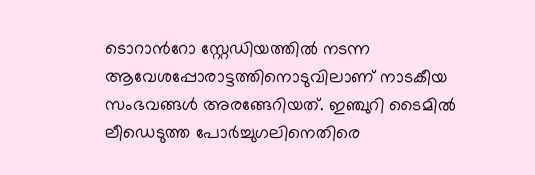ടൊറാന്‍റോ സ്റ്റേഡിയത്തിൽ നടന്ന ആവേശപ്പോരാട്ടത്തിനൊടുവിലാണ് നാടകീയ സംഭവങ്ങൾ അരങ്ങേറിയത്. ഇഞ്ചുറി ടൈമിൽ ലീഡെടുത്ത പോര്‍ച്ചുഗലിനെതിരെ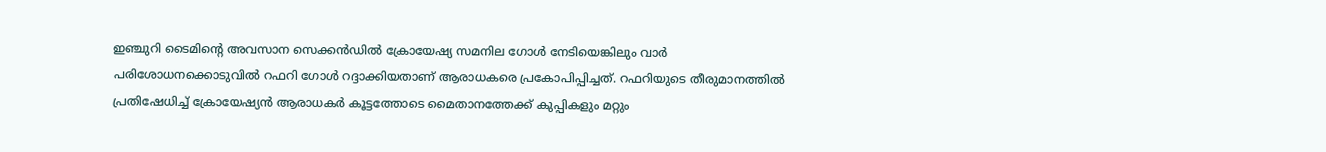ഇഞ്ചുറി ടൈമിന്‍റെ അവസാന സെക്കന്‍ഡില്‍ ക്രോയേഷ്യ സമനില ഗോൾ നേടിയെങ്കിലും വാര്‍ പരിശോധനക്കൊടുവില്‍ റഫറി ഗോള്‍ റദ്ദാക്കിയതാണ് ആരാധകരെ പ്രകോപിപ്പിച്ചത്. റഫറിയുടെ തീരുമാനത്തിൽ പ്രതിഷേധിച്ച് ക്രോയേഷ്യൻ ആരാധകർ കൂട്ടത്തോടെ മൈതാനത്തേക്ക് കുപ്പികളും മറ്റും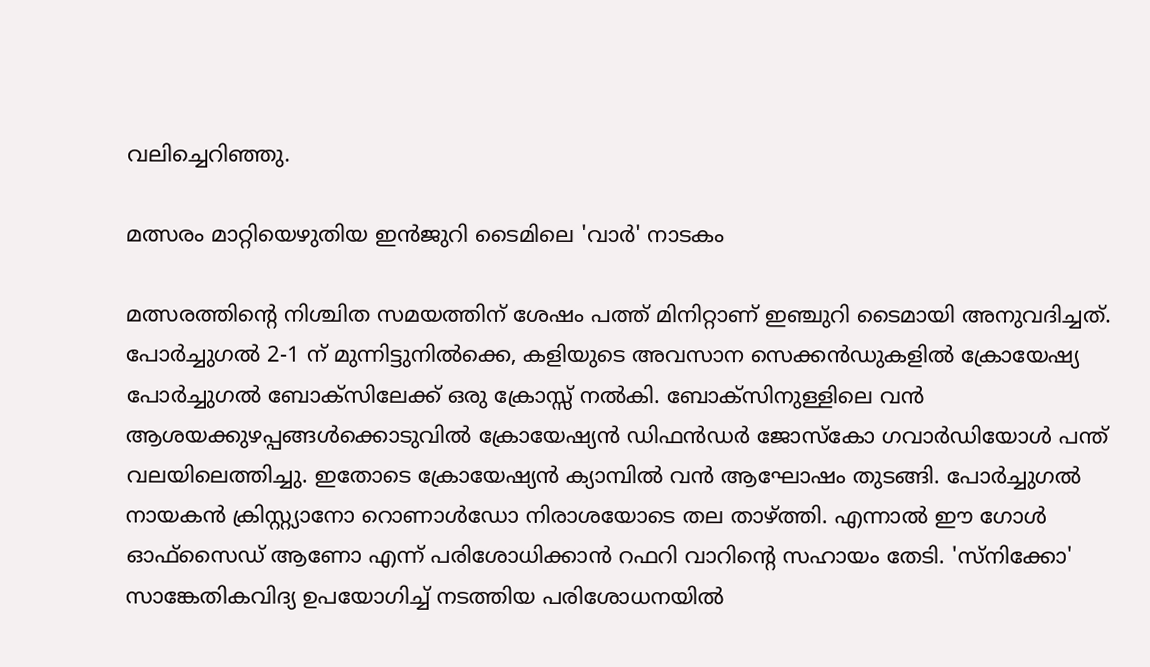വലിച്ചെറിഞ്ഞു.

മത്സരം മാറ്റിയെഴുതിയ ഇൻജുറി ടൈമിലെ 'വാർ' നാടകം

മത്സരത്തിന്‍റെ നിശ്ചിത സമയത്തിന് ശേഷം പത്ത് മിനിറ്റാണ് ഇഞ്ചുറി ടൈമായി അനുവദിച്ചത്. പോർച്ചുഗൽ 2-1 ന് മുന്നിട്ടുനിൽക്കെ, കളിയുടെ അവസാന സെക്കൻഡുകളിൽ ക്രോയേഷ്യ പോർച്ചുഗൽ ബോക്സിലേക്ക് ഒരു ക്രോസ്സ് നൽകി. ബോക്സിനുള്ളിലെ വൻ ആശയക്കുഴപ്പങ്ങൾക്കൊടുവിൽ ക്രോയേഷ്യൻ ഡിഫൻഡർ ജോസ്കോ ഗവാർഡിയോൾ പന്ത് വലയിലെത്തിച്ചു. ഇതോടെ ക്രോയേഷ്യൻ ക്യാമ്പിൽ വൻ ആഘോഷം തുടങ്ങി. പോര്‍ച്ചുഗല്‍ നായകന്‍ ക്രിസ്റ്റ്യാനോ റൊണാള്‍ഡോ നിരാശയോടെ തല താഴ്ത്തി. എന്നാൽ ഈ ഗോൾ ഓഫ്‌സൈഡ് ആണോ എന്ന് പരിശോധിക്കാൻ റഫറി വാറിന്‍റെ സഹായം തേടി. 'സ്നിക്കോ' സാങ്കേതികവിദ്യ ഉപയോഗിച്ച് നടത്തിയ പരിശോധനയിൽ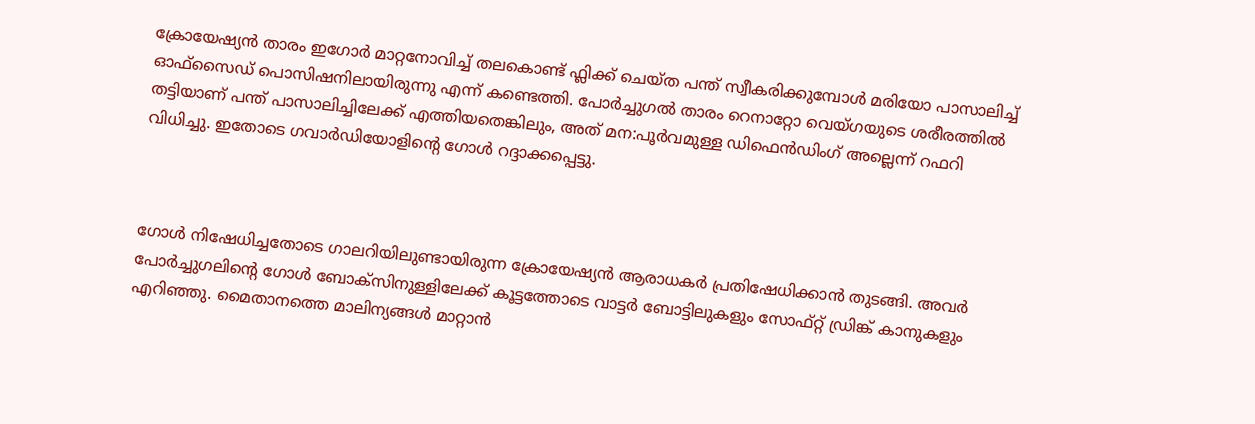ക്രോയേഷ്യൻ താരം ഇഗോർ മാറ്റനോവിച്ച് തലകൊണ്ട് ഫ്ലിക്ക് ചെയ്ത പന്ത് സ്വീകരിക്കുമ്പോൾ മരിയോ പാസാലിച്ച് ഓഫ്‌സൈഡ് പൊസിഷനിലായിരുന്നു എന്ന് കണ്ടെത്തി. പോർച്ചുഗൽ താരം റെനാറ്റോ വെയ്ഗയുടെ ശരീരത്തിൽ തട്ടിയാണ് പന്ത് പാസാലിച്ചിലേക്ക് എത്തിയതെങ്കിലും, അത് മന:പൂർവമുള്ള ഡിഫെൻഡിംഗ് അല്ലെന്ന് റഫറി വിധിച്ചു. ഇതോടെ ഗവാർഡിയോളിന്‍റെ ഗോൾ റദ്ദാക്കപ്പെട്ടു.



ഗോൾ നിഷേധിച്ചതോടെ ഗാലറിയിലുണ്ടായിരുന്ന ക്രോയേഷ്യൻ ആരാധകർ പ്രതിഷേധിക്കാന്‍ തുടങ്ങി. അവർ പോർച്ചുഗലിന്‍റെ ഗോൾ ബോക്സിനുള്ളിലേക്ക് കൂട്ടത്തോടെ വാട്ടർ ബോട്ടിലുകളും സോഫ്റ്റ് ഡ്രിങ്ക് കാനുകളും എറിഞ്ഞു. മൈതാനത്തെ മാലിന്യങ്ങൾ മാറ്റാൻ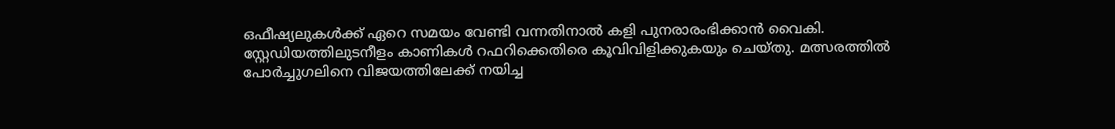ഒഫീഷ്യലുകൾക്ക് ഏറെ സമയം വേണ്ടി വന്നതിനാൽ കളി പുനരാരംഭിക്കാൻ വൈകി. സ്റ്റേഡിയത്തിലുടനീളം കാണികൾ റഫറിക്കെതിരെ കൂവിവിളിക്കുകയും ചെയ്തു. മത്സരത്തിൽ പോർച്ചുഗലിനെ വിജയത്തിലേക്ക് നയിച്ച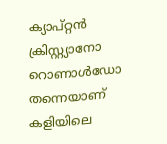ക്യാപ്റ്റൻ ക്രിസ്റ്റ്യാനോ റൊണാൾഡോ തന്നെയാണ് കളിയിലെ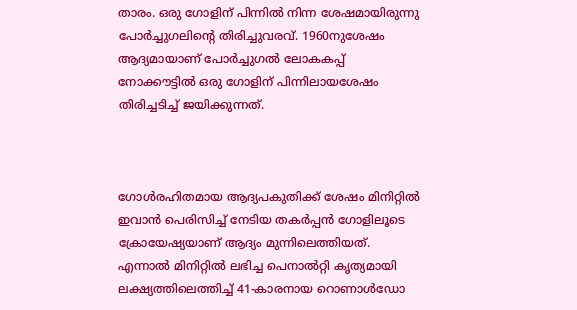താരം. ഒരു ഗോളിന് പിന്നിൽ നിന്ന ശേഷമായിരുന്നു പോർച്ചുഗലിന്‍റെ തിരിച്ചുവരവ്. 1960നുശേഷം ആദ്യമായാണ് പോര്‍ച്ചുഗല്‍ ലോകകപ്പ് നോക്കൗട്ടില്‍ ഒരു ഗോളിന് പിന്നിലായശേഷം തിരിച്ചടിച്ച് ജയിക്കുന്നത്.



ഗോള്‍രഹിതമായ ആദ്യപകുതിക്ക് ശേഷം മിനിറ്റില്‍ ഇവാൻ പെരിസിച്ച് നേടിയ തകർപ്പൻ ഗോളിലൂടെ ക്രോയേഷ്യയാണ് ആദ്യം മുന്നിലെത്തിയത്. എന്നാല്‍ മിനിറ്റിൽ ലഭിച്ച പെനാൽറ്റി കൃത്യമായി ലക്ഷ്യത്തിലെത്തിച്ച് 41-കാരനായ റൊണാൾഡോ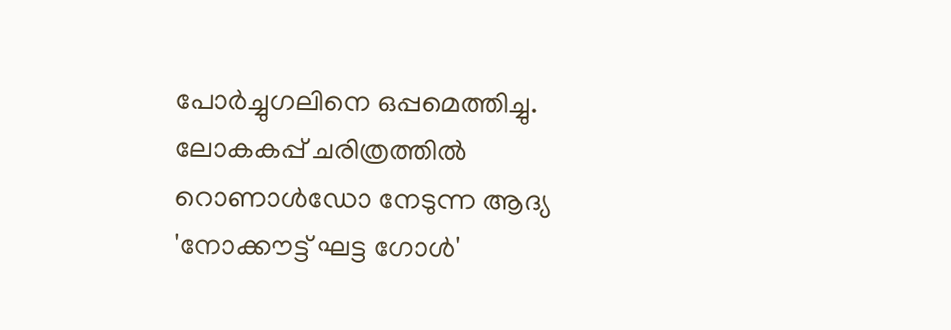പോർച്ചുഗലിനെ ഒപ്പമെത്തിച്ചു. ലോകകപ്പ് ചരിത്രത്തിൽ റൊണാൾഡോ നേടുന്ന ആദ്യ 'നോക്കൗട്ട് ഘട്ട ഗോൾ'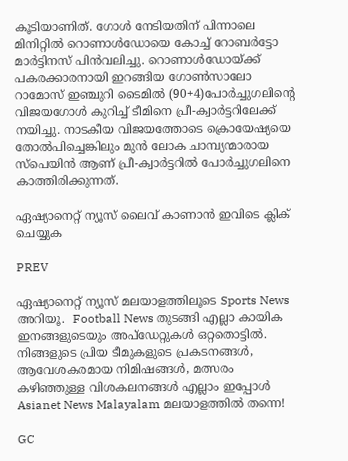കൂടിയാണിത്. ഗോൾ നേടിയതിന് പിന്നാലെ മിനിറ്റിൽ റൊണാൾഡോയെ കോച്ച് റോബർട്ടോ മാർട്ടിനസ് പിൻവലിച്ചു. റൊണാൾഡോയ്ക്ക് പകരക്കാരനായി ഇറങ്ങിയ ഗോൺസാലോ റാമോസ് ഇഞ്ചുറി ടൈമില്‍ (90+4)പോർച്ചുഗലിന്‍റെ വിജയഗോൾ കുറിച്ച് ടീമിനെ പ്രീ-ക്വാർട്ടറിലേക്ക് നയിച്ചു. നാടകീയ വിജയത്തോടെ ക്രൊയേഷ്യയെ തോല്‍പിച്ചെങ്കിലും മുൻ ലോക ചാമ്പ്യന്മാരായ സ്പെയിൻ ആണ് പ്രീ-ക്വാർട്ടറിൽ പോർച്ചുഗലിനെ കാത്തിരിക്കുന്നത്.

ഏഷ്യാനെറ്റ് ന്യൂസ് ലൈവ് കാണാന്‍ ഇവിടെ ക്ലിക് ചെയ്യുക

PREV

ഏഷ്യാനെറ്റ് ന്യൂസ് മലയാളത്തിലൂടെ Sports News അറിയൂ.  Football News തുടങ്ങി എല്ലാ കായിക ഇനങ്ങളുടെയും അപ്‌ഡേറ്റുകൾ ഒറ്റതൊട്ടിൽ. നിങ്ങളുടെ പ്രിയ ടീമുകളുടെ പ്രകടനങ്ങൾ, ആവേശകരമായ നിമിഷങ്ങൾ, മത്സരം കഴിഞ്ഞുള്ള വിശകലനങ്ങൾ എല്ലാം ഇപ്പോൾ Asianet News Malayalam മലയാളത്തിൽ തന്നെ!

GC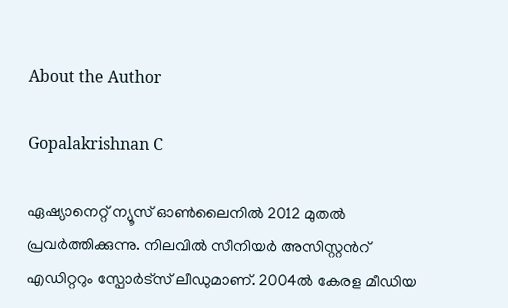About the Author

Gopalakrishnan C

ഏഷ്യാനെറ്റ് ന്യൂസ് ഓണ്‍ലൈനില്‍ 2012 മുതല്‍ പ്രവര്‍ത്തിക്കുന്നു. നിലവില്‍ സീനിയര്‍ അസിസ്റ്റന്‍റ് എഡിറ്ററും സ്പോർട്സ് ലീഡുമാണ്. 2004ൽ കേരള മീഡിയ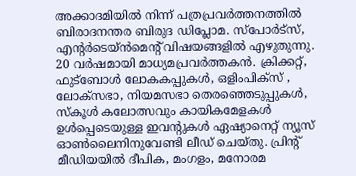അക്കാദമിയില്‍ നിന്ന് പത്രപ്രവര്‍ത്തനത്തില്‍ ബിരാദനന്തര ബിരുദ ഡിപ്ലോമ. സ്പോര്‍ട്സ്, എന്‍റര്‍ടെയ്ൻമെന്‍റ് വിഷയങ്ങളില്‍ എഴുതുന്നു. 20 വര്‍ഷമായി മാധ്യമപ്രവര്‍ത്തകൻ. ക്രിക്കറ്റ്, ഫുട്ബോള്‍ ലോകകപ്പുകൾ, ഒളിംപിക്സ് , ലോക്സഭാ, നിയമസഭാ തെരഞ്ഞെടുപ്പുകള്‍, സ്കൂള്‍ കലോത്സവും കായികമേളകള്‍ ഉള്‍പ്പെടെയുള്ള ഇവന്‍റുകള്‍ ഏഷ്യാനെറ്റ് ന്യൂസ് ഓണ്‍ലൈനിനുവേണ്ടി ലീഡ് ചെയ്തു. പ്രിന്‍റ് മീഡിയയില്‍ ദീപിക, മംഗളം, മനോരമ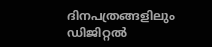ദിനപത്രങ്ങളിലും ഡിജിറ്റൽ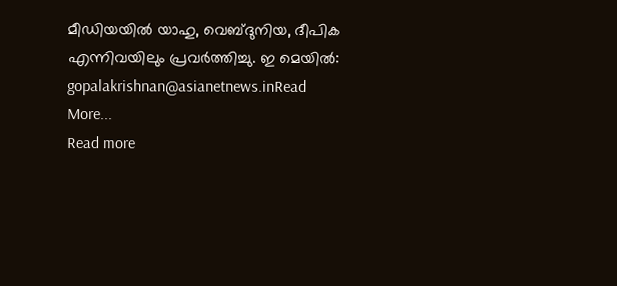മീഡിയയില്‍ യാഹു, വെബ്ദുനിയ, ദീപിക എന്നിവയിലും പ്രവര്‍ത്തിച്ചു. ഇ മെയില്‍: gopalakrishnan@asianetnews.inRead More...
Read more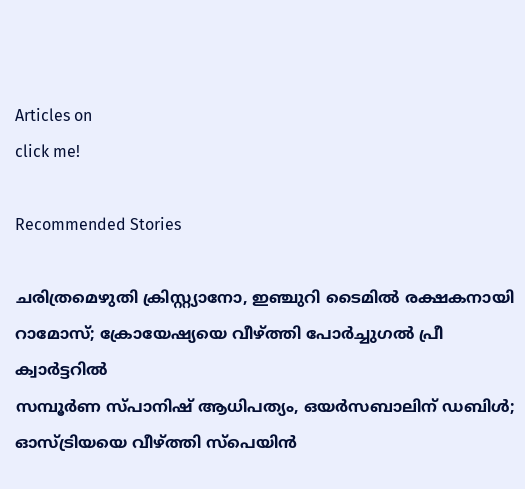Articles on
click me!

Recommended Stories

ചരിത്രമെഴുതി ക്രിസ്റ്റ്യാനോ, ഇഞ്ചുറി ടൈമിൽ രക്ഷകനായി റാമോസ്; ക്രോയേഷ്യയെ വീഴ്ത്തി പോർച്ചുഗൽ പ്രീ ക്വാർട്ടറിൽ
സമ്പൂർണ സ്പാനിഷ് ആധിപത്യം, ഒയർസബാലിന് ഡബിൾ; ഓസ്ട്രിയയെ വീഴ്ത്തി സ്പെയിൻ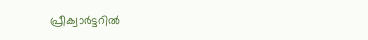പ്രീക്വാർട്ടറിൽ